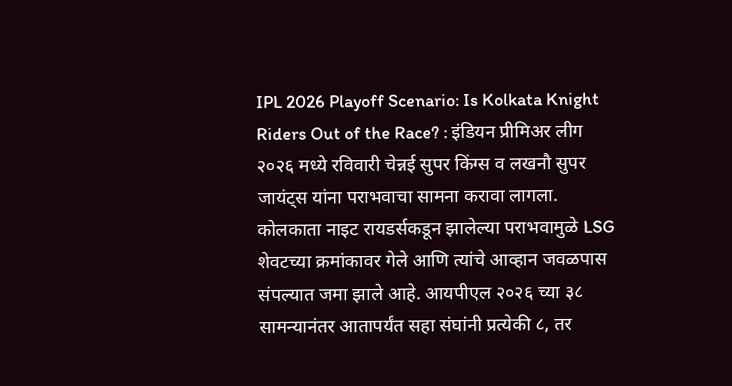IPL 2026 Playoff Scenario: Is Kolkata Knight Riders Out of the Race? : इंडियन प्रीमिअर लीग २०२६ मध्ये रविवारी चेन्नई सुपर किंग्स व लखनौ सुपर जायंट्स यांना पराभवाचा सामना करावा लागला. कोलकाता नाइट रायडर्सकडून झालेल्या पराभवामुळे LSG शेवटच्या क्रमांकावर गेले आणि त्यांचे आव्हान जवळपास संपल्यात जमा झाले आहे. आयपीएल २०२६ च्या ३८ सामन्यानंतर आतापर्यंत सहा संघांनी प्रत्येकी ८, तर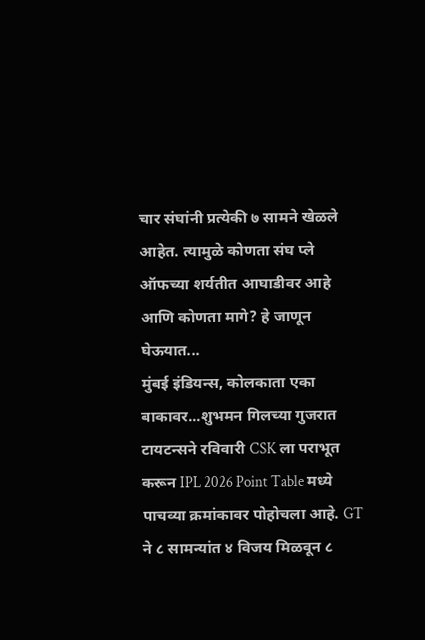चार संघांनी प्रत्येकी ७ सामने खेळले आहेत. त्यामुळे कोणता संघ प्ले ऑफच्या शर्यतीत आघाडीवर आहे आणि कोणता मागे? हे जाणून घेऊयात...
मुंबई इंडियन्स, कोलकाता एका बाकावर...शुभमन गिलच्या गुजरात टायटन्सने रविवारी CSK ला पराभूत करून IPL 2026 Point Table मध्ये पाचव्या क्रमांकावर पोहोचला आहे. GT ने ८ सामन्यांत ४ विजय मिळवून ८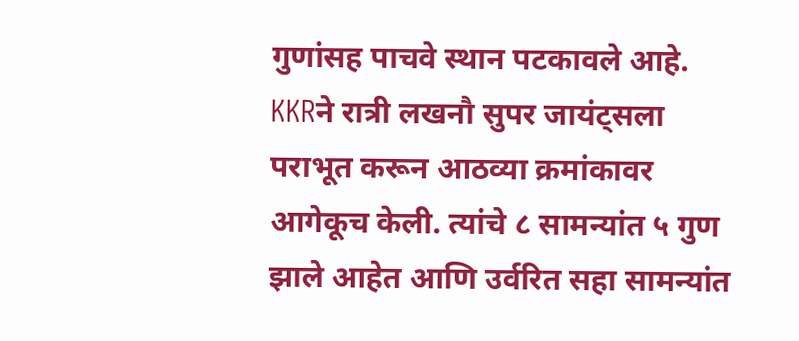गुणांसह पाचवे स्थान पटकावले आहे. KKRने रात्री लखनौ सुपर जायंट्सला पराभूत करून आठव्या क्रमांकावर आगेकूच केली. त्यांचे ८ सामन्यांत ५ गुण झाले आहेत आणि उर्वरित सहा सामन्यांत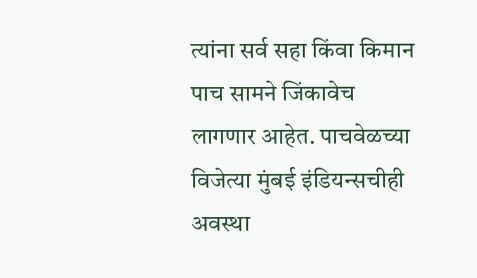त्यांना सर्व सहा किंवा किमान पाच सामने जिंकावेच लागणार आहेत. पाचवेळच्या विजेत्या मुंबई इंडियन्सचीही अवस्था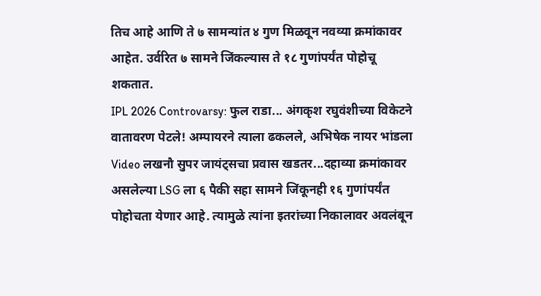तिच आहे आणि ते ७ सामन्यांत ४ गुण मिळवून नवव्या क्रमांकावर आहेत. उर्वरित ७ सामने जिंकल्यास ते १८ गुणांपर्यंत पोहोचू शकतात.
IPL 2026 Controvarsy: फुल राडा... अंगकृश रघुवंशीच्या विकेटने वातावरण पेटले! अम्पायरने त्याला ढकलले, अभिषेक नायर भांडला Video लखनौ सुपर जायंट्सचा प्रवास खडतर...दहाव्या क्रमांकावर असलेल्या LSG ला ६ पैकी सहा सामने जिंकूनही १६ गुणांपर्यंत पोहोचता येणार आहे. त्यामुळे त्यांना इतरांच्या निकालावर अवलंबून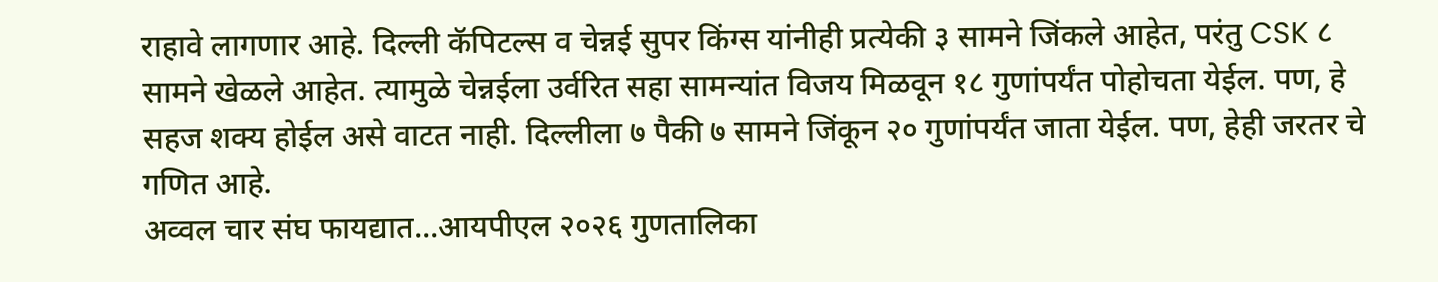राहावे लागणार आहे. दिल्ली कॅपिटल्स व चेन्नई सुपर किंग्स यांनीही प्रत्येकी ३ सामने जिंकले आहेत, परंतु CSK ८ सामने खेळले आहेत. त्यामुळे चेन्नईला उर्वरित सहा सामन्यांत विजय मिळवून १८ गुणांपर्यंत पोहोचता येईल. पण, हे सहज शक्य होईल असे वाटत नाही. दिल्लीला ७ पैकी ७ सामने जिंकून २० गुणांपर्यंत जाता येईल. पण, हेही जरतर चे गणित आहे.
अव्वल चार संघ फायद्यात...आयपीएल २०२६ गुणतालिका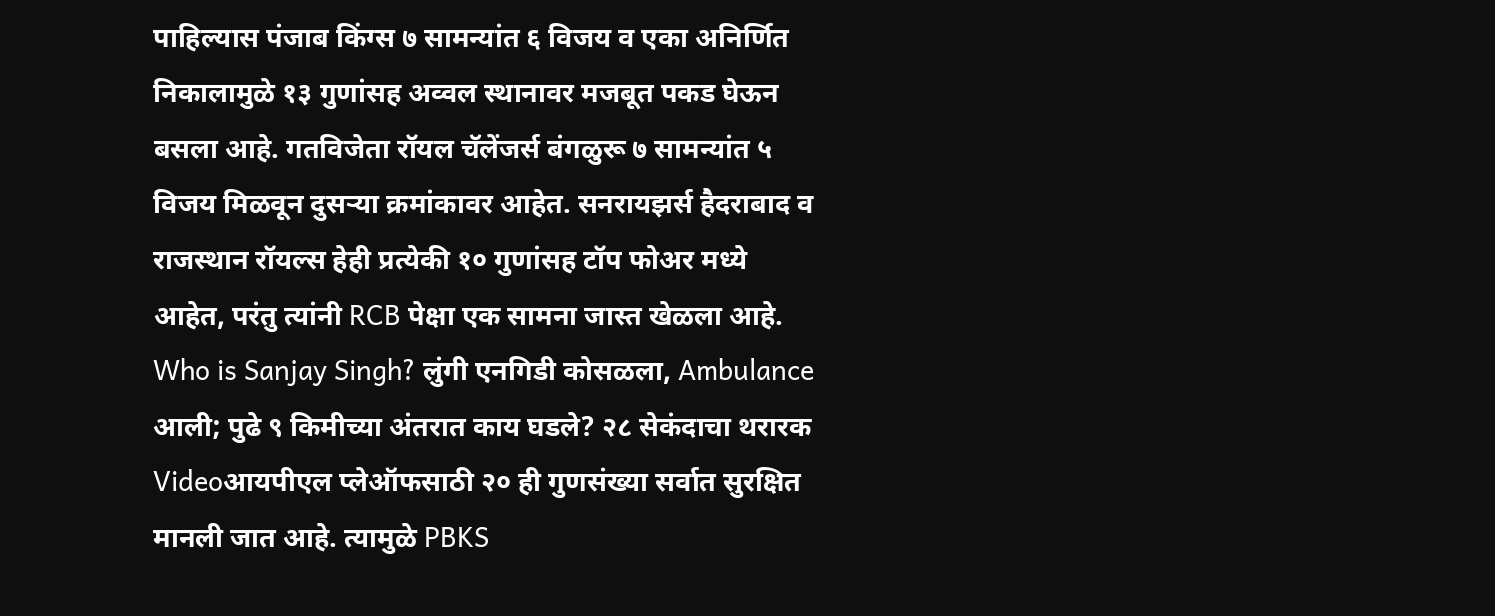पाहिल्यास पंजाब किंग्स ७ सामन्यांत ६ विजय व एका अनिर्णित निकालामुळे १३ गुणांसह अव्वल स्थानावर मजबूत पकड घेऊन बसला आहे. गतविजेता रॉयल चॅलेंजर्स बंगळुरू ७ सामन्यांत ५ विजय मिळवून दुसऱ्या क्रमांकावर आहेत. सनरायझर्स हैदराबाद व राजस्थान रॉयल्स हेही प्रत्येकी १० गुणांसह टॉप फोअर मध्ये आहेत, परंतु त्यांनी RCB पेक्षा एक सामना जास्त खेळला आहे.
Who is Sanjay Singh? लुंगी एनगिडी कोसळला, Ambulance आली; पुढे ९ किमीच्या अंतरात काय घडले? २८ सेकंदाचा थरारक Videoआयपीएल प्लेऑफसाठी २० ही गुणसंख्या सर्वात सुरक्षित मानली जात आहे. त्यामुळे PBKS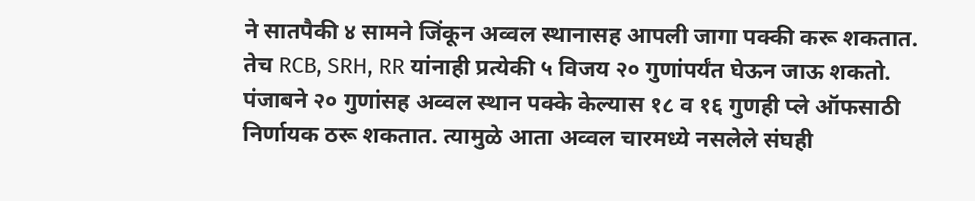ने सातपैकी ४ सामने जिंकून अव्वल स्थानासह आपली जागा पक्की करू शकतात. तेच RCB, SRH, RR यांनाही प्रत्येकी ५ विजय २० गुणांपर्यंत घेऊन जाऊ शकतो. पंजाबने २० गुणांसह अव्वल स्थान पक्के केल्यास १८ व १६ गुणही प्ले ऑफसाठी निर्णायक ठरू शकतात. त्यामुळे आता अव्वल चारमध्ये नसलेले संघही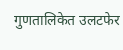गुणतालिकेत उलटफेर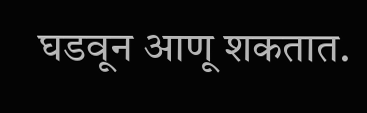घडवून आणू शकतात.